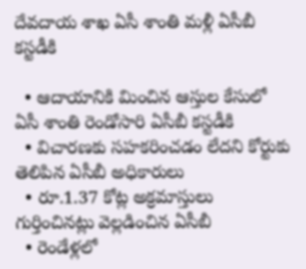దేవదాయ శాఖ ఏసీ శాంతి మళ్లీ ఏసీబీ కస్టడీకి

  • ఆదాయానికి మించిన ఆస్తుల కేసులో ఏసీ శాంతి రెండోసారి ఏసీబీ కస్టడీకి
  • విచారణకు సహకరించడం లేదని కోర్టుకు తెలిపిన ఏసీబీ అధికారులు
  • రూ.1.37 కోట్ల అక్రమాస్తులు గుర్తించినట్లు వెల్లడించిన ఏసీబీ
  • రెండేళ్లలో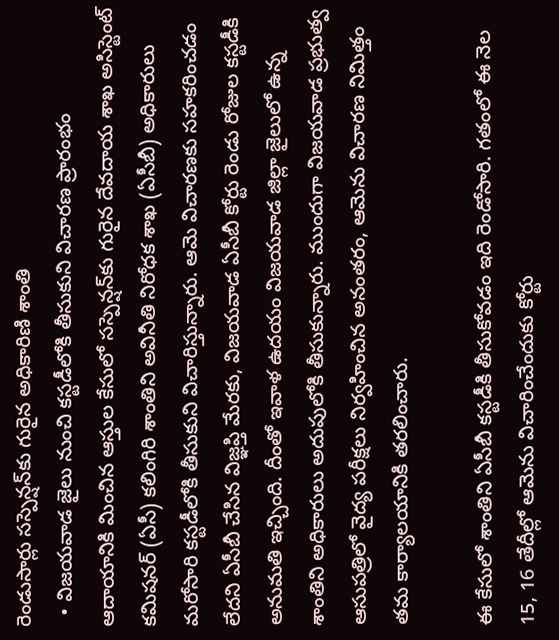రెండుసార్లు సస్పెన్షన్‌కు గురైన అధికారిణి శాంతి
  • విజయవాడ జైలు నుంచి కస్టడీలోకి తీసుకుని విచారణ ప్రారంభం
ఆదాయానికి మించిన ఆస్తుల కేసులో సస్పెన్షన్‌కు గురైన దేవదాయ శాఖ అసిస్టెంట్ కమిషనర్ (ఏసీ) కలింగిరి శాంతిని అవినీతి నిరోధక శాఖ (ఏసీబీ) అధికారులు మరోసారి కస్టడీలోకి తీసుకుని విచారిస్తున్నారు. ఆమె విచారణకు సహకరించడం లేదని ఏసీబీ చేసిన విజ్ఞప్తి మేరకు, విజయవాడ ఏసీబీ కోర్టు రెండు రోజుల కస్టడీకి అనుమతి ఇచ్చింది. దీంతో ఇవాళ‌ ఉదయం విజయవాడ జిల్లా జైలులో ఉన్న శాంతిని అధికారులు అదుపులోకి తీసుకున్నారు. ముందుగా విజయవాడ ప్రభుత్వ ఆసుపత్రిలో వైద్య పరీక్షలు నిర్వహించిన అనంతరం, ఆమెను విచారణ నిమిత్తం తమ కార్యాలయానికి తరలించారు.

ఈ కేసులో శాంతిని ఏసీబీ కస్టడీకి తీసుకోవడం ఇది రెండోసారి. గతంలో ఈ నెల‌ 15, 16 తేదీల్లో ఆమెను విచారించేందుకు కోర్టు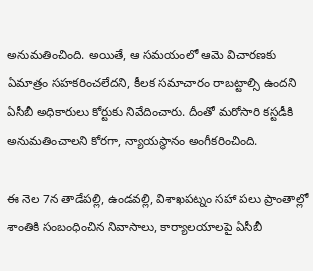అనుమతించింది. అయితే, ఆ సమయంలో ఆమె విచారణకు ఏమాత్రం సహకరించలేదని, కీలక సమాచారం రాబట్టాల్సి ఉందని ఏసీబీ అధికారులు కోర్టుకు నివేదించారు. దీంతో మరోసారి కస్టడీకి అనుమతించాలని కోరగా, న్యాయస్థానం అంగీకరించింది.

ఈ నెల‌ 7న తాడేపల్లి, ఉండవల్లి, విశాఖపట్నం సహా పలు ప్రాంతాల్లో శాంతికి సంబంధించిన నివాసాలు, కార్యాలయాలపై ఏసీబీ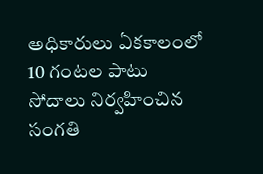అధికారులు ఏకకాలంలో 10 గంటల పాటు సోదాలు నిర్వహించిన సంగతి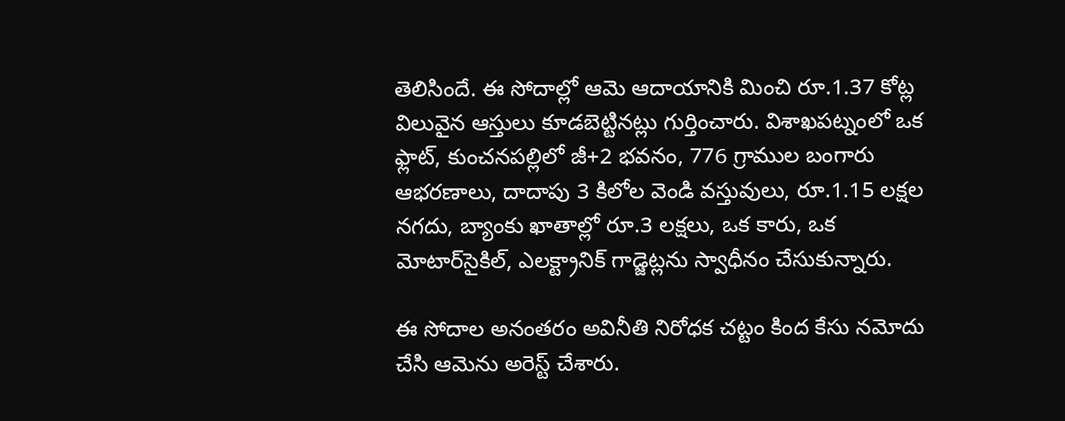తెలిసిందే. ఈ సోదాల్లో ఆమె ఆదాయానికి మించి రూ.1.37 కోట్ల విలువైన ఆస్తులు కూడబెట్టినట్లు గుర్తించారు. విశాఖపట్నంలో ఒక ఫ్లాట్, కుంచనపల్లిలో జీ+2 భవనం, 776 గ్రాముల బంగారు ఆభరణాలు, దాదాపు 3 కిలోల వెండి వస్తువులు, రూ.1.15 లక్షల నగదు, బ్యాంకు ఖాతాల్లో రూ.3 లక్షలు, ఒక కారు, ఒక మోటార్‌సైకిల్, ఎలక్ట్రానిక్ గాడ్జెట్లను స్వాధీనం చేసుకున్నారు.

ఈ సోదాల అనంతరం అవినీతి నిరోధక చట్టం కింద కేసు నమోదు చేసి ఆమెను అరెస్ట్ చేశారు.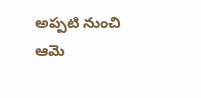అప్పటి నుంచి ఆమె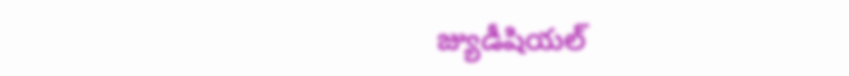జ్యుడీషియల్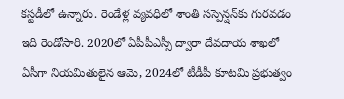కస్టడీలో ఉన్నారు. రెండేళ్ల వ్యవధిలో శాంతి సస్పెన్షన్‌కు గురవడం ఇది రెండోసారి. 2020లో ఏపీపీఎస్సీ ద్వారా దేవదాయ శాఖలో ఏసీగా నియమితులైన ఆమె, 2024లో టీడీపీ కూటమి ప్రభుత్వం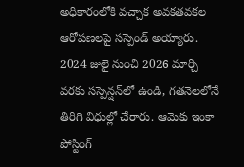అధికారంలోకి వచ్చాక అవకతవకల ఆరోపణలపై సస్పెండ్ అయ్యారు. 2024 జులై నుంచి 2026 మార్చి వరకు సస్పెన్షన్‌లో ఉండి, గతనెలలోనే తిరిగి విధుల్లో చేరారు. ఆమెకు ఇంకా పోస్టింగ్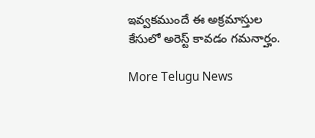ఇవ్వకముందే ఈ అక్రమాస్తుల కేసులో అరెస్ట్ కావడం గమనార్హం.

More Telugu News